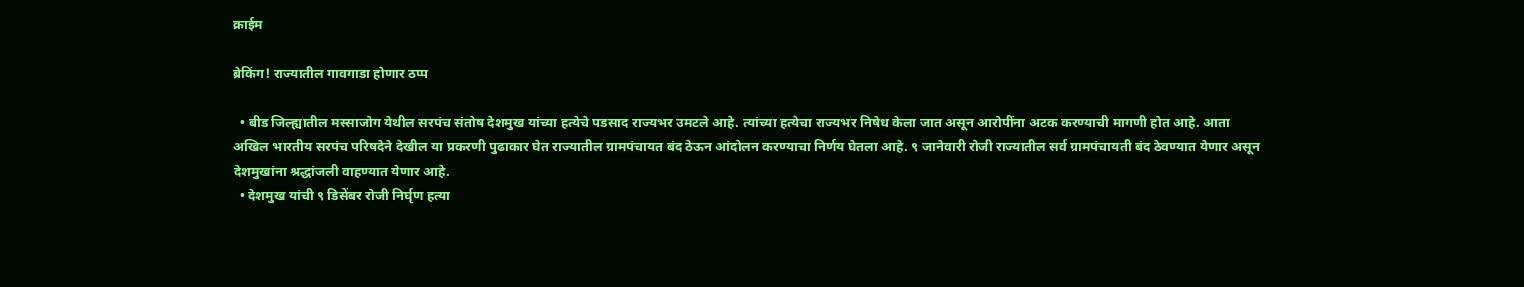क्राईम

ब्रेकिंग! राज्यातील गावगाडा होणार ठप्प

  • बीड जिल्ह्यातील मस्साजोग येथील सरपंच संतोष देशमुख यांच्या हत्येचे पडसाद राज्यभर उमटले आहे. त्यांच्या हत्येचा राज्यभर निषेध केला जात असून आरोपींना अटक करण्याची मागणी होत आहे. आता अखिल भारतीय सरपंच परिषदेने देखील या प्रकरणी पुढाकार घेत राज्यातील ग्रामपंचायत बंद ठेऊन आंदोलन करण्याचा निर्णय घेतला आहे. ९ जानेवारी रोजी राज्यातील सर्व ग्रामपंचायती बंद ठेवण्यात येणार असून देशमुखांना श्रद्धांजली वाहण्यात येणार आहे.
  • देशमुख यांची ९ डिसेंबर रोजी निर्घृण हत्या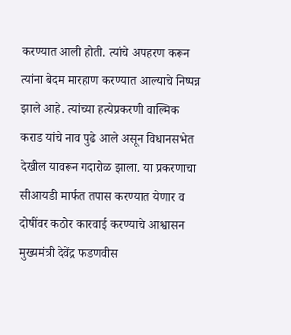करण्यात आली होती. त्यांचे अपहरण करून त्यांना बेदम मारहाण करण्यात आल्याचे निष्पन्न झाले आहे. त्यांच्या हत्येप्रकरणी वाल्मिक कराड यांचे नाव पुढे आले असून विधानसभेत देखील यावरून गदारोळ झाला. या प्रकरणाचा सीआयडी मार्फत तपास करण्यात येणार व दोषींवर कठोर कारवाई करण्याचे आश्वासन मुख्यमंत्री देवेंद्र फडणवीस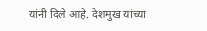यांनी दिले आहे. देशमुख यांच्या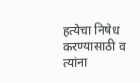हत्येचा निषेध करण्यासाठी व त्यांना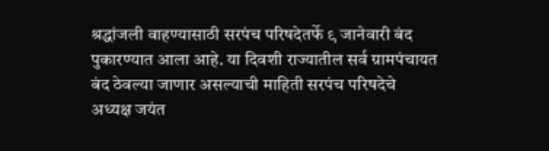श्रद्धांजली वाहण्यासाठी सरपंच परिषदेतर्फे ९ जानेवारी बंद पुकारण्यात आला आहे. या दिवशी राज्यातील सर्व ग्रामपंचायत बंद ठेवल्या जाणार असल्याची माहिती सरपंच परिषदेचे अध्यक्ष जयंत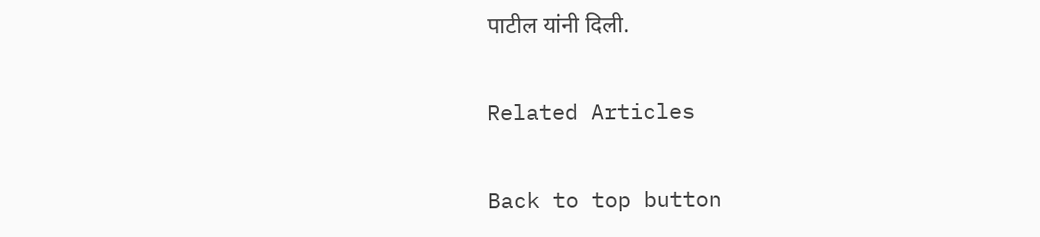पाटील यांनी दिली.

Related Articles

Back to top button